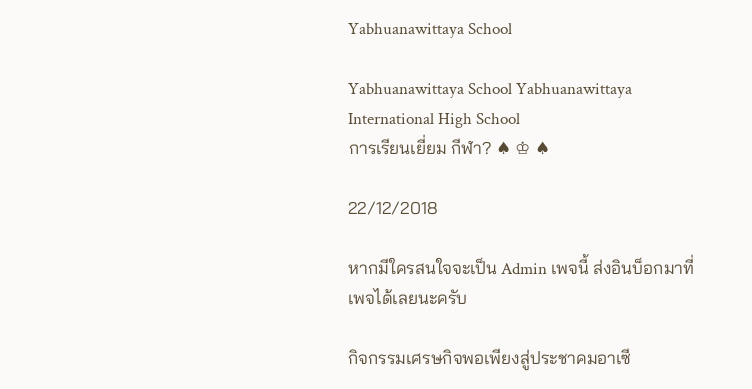Yabhuanawittaya School

Yabhuanawittaya School Yabhuanawittaya International High School
การเรียนเยี่ยม กีฬา? ♠ ♔ ♠

22/12/2018

หากมีใครสนใจจะเป็น Admin เพจนี้ ส่งอินบ็อกมาที่เพจได้เลยนะครับ

กิจกรรมเศรษกิจพอเพียงสู่ประชาคมอาเซี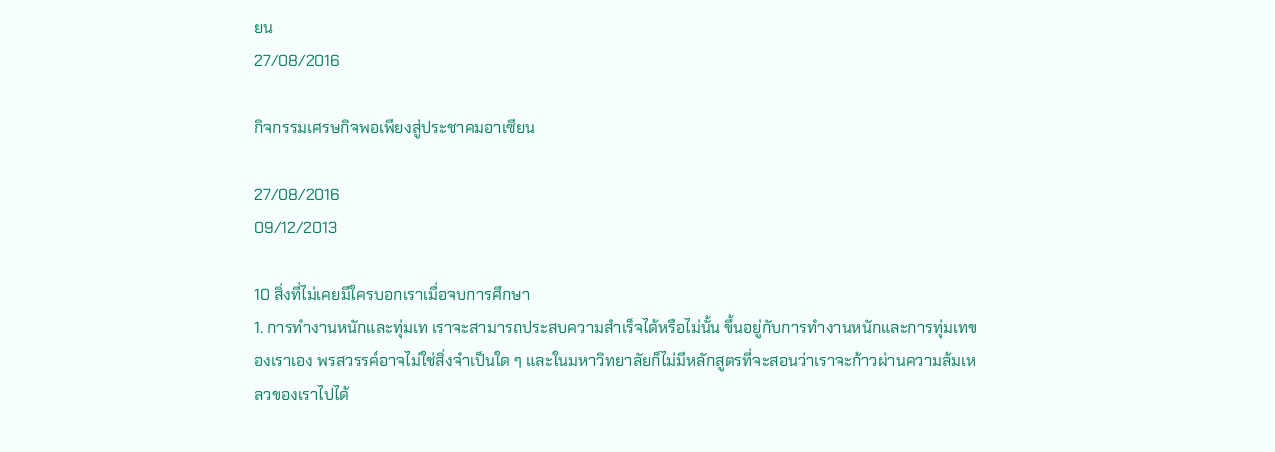ยน
27/08/2016

กิจกรรมเศรษกิจพอเพียงสู่ประชาคมอาเซียน

27/08/2016
09/12/2013

10 สิ่งที่ไม่เคยมีใครบอกเราเมื่อจบการศึกษา
1. การทำงานหนักและทุ่มเท เราจะสามารถประสบความสำเร็จได้หรือไม่นั้น ขึ้นอยู่กับการทำงานหนักและการทุ่มเทของเราเอง พรสวรรค์อาจไม่ใช่สิ่งจำเป็นใด ๆ และในมหาวิทยาลัยก็ไม่มีหลักสูตรที่จะสอนว่าเราจะก้าวผ่านความล้มเหลวของเราไปได้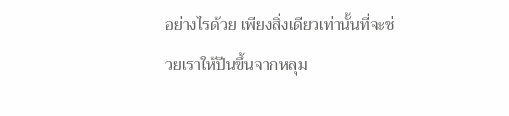อย่างไรด้วย เพียงสิ่งเดียวเท่านั้นที่จะช่วยเราให้ปีนขึ้นจากหลุม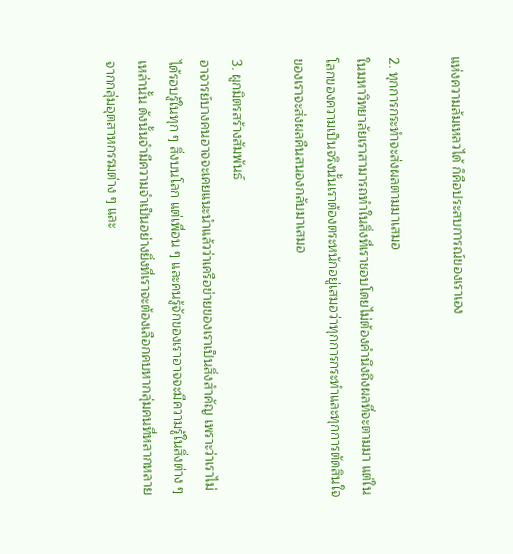แห่งความล้มเหลวได้ ก็คือประสบการณ์ของเราเอง

2. ทุกการกระทำจะส่งผลตามมาเสมอ
ในมหาวิทยาลัยเราสามารถทำในสิ่งที่เราชอบโดยไม่ต้องคำนึงถึงผลที่จะตามมา แต่ในโลกของความเป็นจริงนั้นเราต้องตระหนักอยู่เสมอว่าทุกการกระทำและทุกการตัดสินใจของเราจะส่งผลคืนสนองกลับมาเสมอ

3. ผูกมิตรสร้างสัมพันธ์
อาจารย์บางคนอาจจะเคยแนะนำแล้วว่าเครือข่ายของเราเป็นสิ่งสำคัญ เพราะว่าเราไม่ได้รอบรู้ในทุก ๆ สิ่งบนโลก แต่เพื่อน ๆ และคนรู้จักของเราอาจจะมีความรู้ในสิ่งต่าง ๆ เหล่านั้น ดังนั้นจำมีความจำเป็นอย่างยิ่งที่เราจะต้องเลือกคบหากลุ่มคนที่หลากหลาย จากกลุ่มอุตสาหกรรมต่าง ๆ และ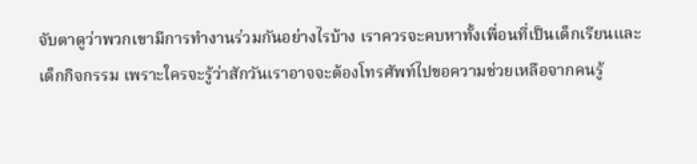จับตาดูว่าพวกเขามีการทำงานร่วมกันอย่างไรบ้าง เราควรจะคบหาทั้งเพื่อนที่เป็นเด็กเรียนและเด็กกิจกรรม เพราะใครจะรู้ว่าสักวันเราอาจจะต้องโทรศัพท์ไปขอความช่วยเหลือจากคนรู้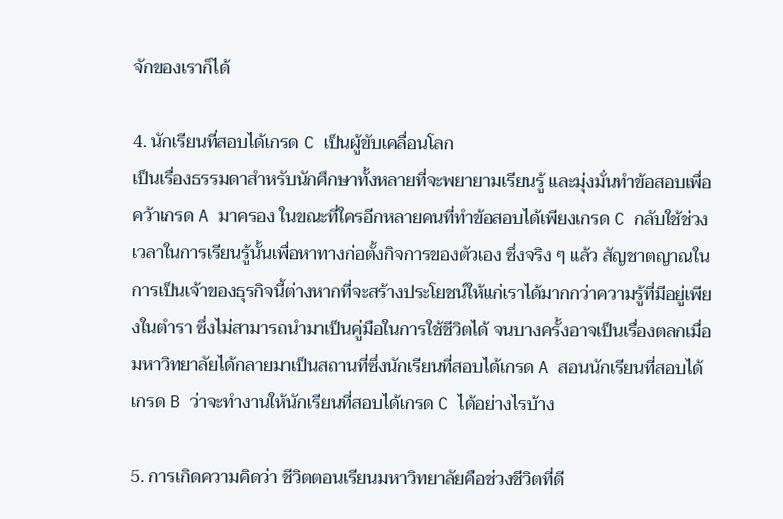จักของเราก็ได้

4. นักเรียนที่สอบได้เกรด C เป็นผู้ขับเคลื่อนโลก
เป็นเรื่องธรรมดาสำหรับนักศึกษาทั้งหลายที่จะพยายามเรียนรู้ และมุ่งมั่นทำข้อสอบเพื่อคว้าเกรด A มาครอง ในขณะที่ใครอีกหลายคนที่ทำข้อสอบได้เพียงเกรด C กลับใช้ช่วงเวลาในการเรียนรู้นั้นเพื่อหาทางก่อตั้งกิจการของตัวเอง ซึ่งจริง ๆ แล้ว สัญชาตญาณในการเป็นเจ้าของธุรกิจนี้ต่างหากที่จะสร้างประโยชน์ให้แก่เราได้มากกว่าความรู้ที่มีอยู่เพียงในตำรา ซึ่งไม่สามารถนำมาเป็นคู่มือในการใช้ชีวิตได้ จนบางครั้งอาจเป็นเรื่องตลกเมื่อมหาวิทยาลัยได้กลายมาเป็นสถานที่ซึ่งนักเรียนที่สอบได้เกรด A สอนนักเรียนที่สอบได้เกรด B ว่าจะทำงานให้นักเรียนที่สอบได้เกรด C ได้อย่างไรบ้าง

5. การเกิดความคิดว่า ชีวิตตอนเรียนมหาวิทยาลัยคือช่วงชีวิตที่ดี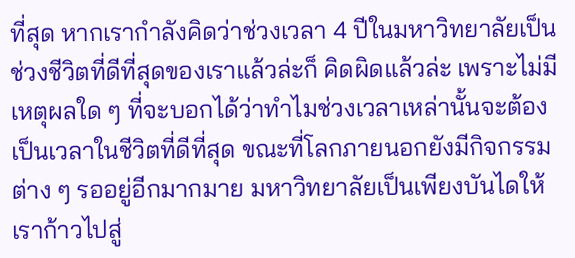ที่สุด หากเรากำลังคิดว่าช่วงเวลา 4 ปีในมหาวิทยาลัยเป็นช่วงชีวิตที่ดีที่สุดของเราแล้วล่ะก็ คิดผิดแล้วล่ะ เพราะไม่มีเหตุผลใด ๆ ที่จะบอกได้ว่าทำไมช่วงเวลาเหล่านั้นจะต้องเป็นเวลาในชีวิตที่ดีที่สุด ขณะที่โลกภายนอกยังมีกิจกรรมต่าง ๆ รออยู่อีกมากมาย มหาวิทยาลัยเป็นเพียงบันไดให้เราก้าวไปสู่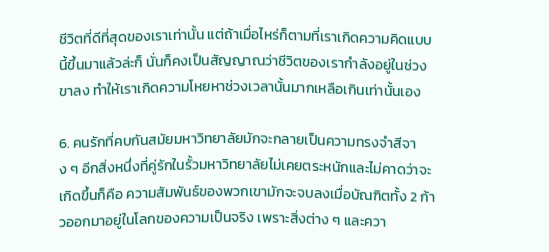ชีวิตที่ดีที่สุดของเราเท่านั้น แต่ถ้าเมื่อไหร่ก็ตามที่เราเกิดความคิดแบบนี้ขึ้นมาแล้วล่ะก็ นั่นก็คงเป็นสัญญาณว่าชีวิตของเรากำลังอยู่ในช่วงขาลง ทำให้เราเกิดความโหยหาช่วงเวลานั้นมากเหลือเกินเท่านั้นเอง

6. คนรักที่คบกันสมัยมหาวิทยาลัยมักจะกลายเป็นความทรงจำสีจาง ๆ อีกสิ่งหนึ่งที่คู่รักในรั้วมหาวิทยาลัยไม่เคยตระหนักและไม่คาดว่าจะเกิดขึ้นก็คือ ความสัมพันธ์ของพวกเขามักจะจบลงเมื่อบัณฑิตทั้ง 2 ก้าวออกมาอยู่ในโลกของความเป็นจริง เพราะสิ่งต่าง ๆ และควา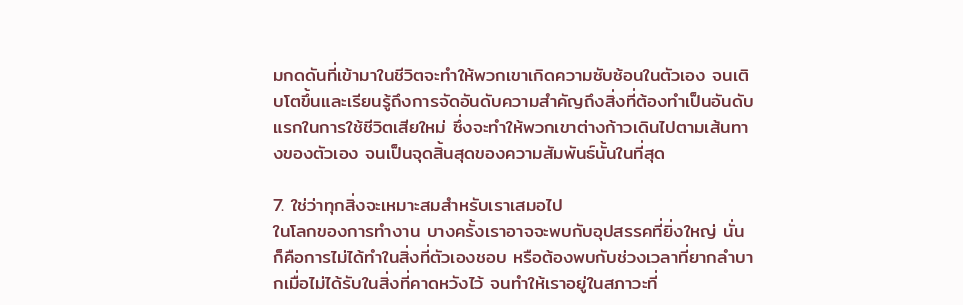มกดดันที่เข้ามาในชีวิตจะทำให้พวกเขาเกิดความซับซ้อนในตัวเอง จนเติบโตขึ้นและเรียนรู้ถึงการจัดอันดับความสำคัญถึงสิ่งที่ต้องทำเป็นอันดับแรกในการใช้ชีวิตเสียใหม่ ซึ่งจะทำให้พวกเขาต่างก้าวเดินไปตามเส้นทางของตัวเอง จนเป็นจุดสิ้นสุดของความสัมพันธ์นั้นในที่สุด

7. ใช่ว่าทุกสิ่งจะเหมาะสมสำหรับเราเสมอไป
ในโลกของการทำงาน บางครั้งเราอาจจะพบกับอุปสรรคที่ยิ่งใหญ่ นั่นก็คือการไม่ได้ทำในสิ่งที่ตัวเองชอบ หรือต้องพบกับช่วงเวลาที่ยากลำบากเมื่อไม่ได้รับในสิ่งที่คาดหวังไว้ จนทำให้เราอยู่ในสภาวะที่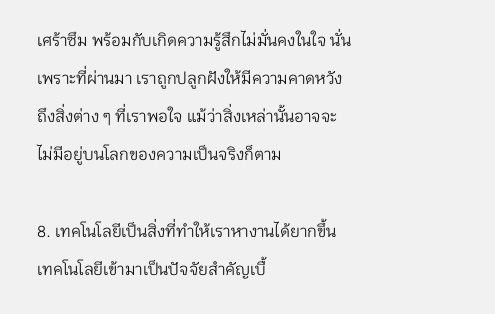เศร้าซึม พร้อมกับเกิดความรู้สึกไม่มั่นคงในใจ นั่นเพราะที่ผ่านมา เราถูกปลูกฝังให้มีความคาดหวังถึงสิ่งต่าง ๆ ที่เราพอใจ แม้ว่าสิ่งเหล่านั้นอาจจะไม่มีอยู่บนโลกของความเป็นจริงก็ตาม

8. เทคโนโลยีเป็นสิ่งที่ทำให้เราหางานได้ยากขึ้น
เทคโนโลยีเข้ามาเป็นปัจจัยสำคัญเบื้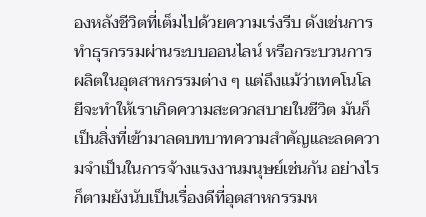องหลังชีวิตที่เต็มไปด้วยความเร่งรีบ ดังเช่นการทำธุรกรรมผ่านระบบออนไลน์ หรือกระบวนการผลิตในอุตสาหกรรมต่าง ๆ แต่ถึงแม้ว่าเทคโนโลยีจะทำให้เราเกิดความสะดวกสบายในชีวิต มันก็เป็นสิ่งที่เข้ามาลดบทบาทความสำคัญและลดความจำเป็นในการจ้างแรงงานมนุษย์เช่นกัน อย่างไรก็ตามยังนับเป็นเรื่องดีที่อุตสาหกรรมห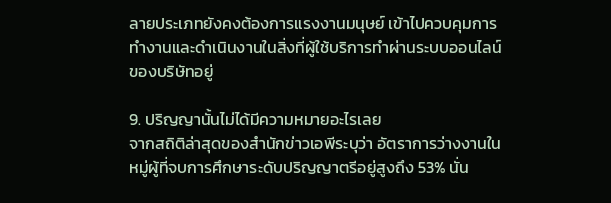ลายประเภทยังคงต้องการแรงงานมนุษย์ เข้าไปควบคุมการทำงานและดำเนินงานในสิ่งที่ผู้ใช้บริการทำผ่านระบบออนไลน์ของบริษัทอยู่

9. ปริญญานั้นไม่ได้มีความหมายอะไรเลย
จากสถิติล่าสุดของสำนักข่าวเอพีระบุว่า อัตราการว่างงานในหมู่ผู้ที่จบการศึกษาระดับปริญญาตรีอยู่สูงถึง 53% นั่น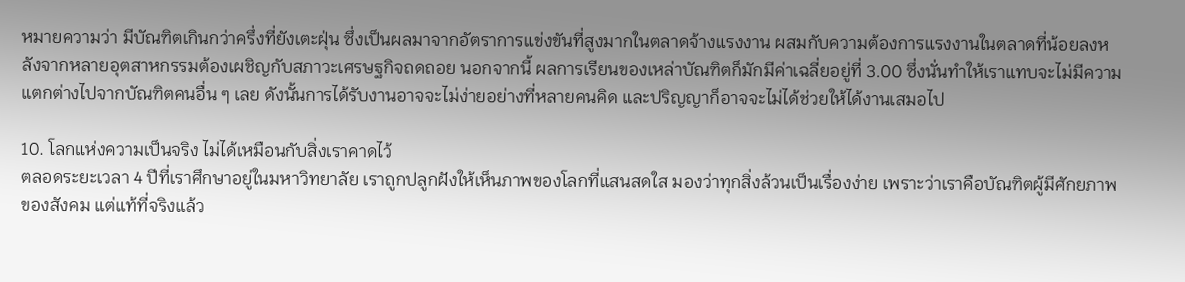หมายความว่า มีบัณฑิตเกินกว่าครึ่งที่ยังเตะฝุ่น ซึ่งเป็นผลมาจากอัตราการแข่งขันที่สูงมากในตลาดจ้างแรงงาน ผสมกับความต้องการแรงงานในตลาดที่น้อยลงหลังจากหลายอุตสาหกรรมต้องเผชิญกับสภาวะเศรษฐกิจถดถอย นอกจากนี้ ผลการเรียนของเหล่าบัณฑิตก็มักมีค่าเฉลี่ยอยู่ที่ 3.00 ซึ่งนั่นทำให้เราแทบจะไม่มีความแตกต่างไปจากบัณฑิตคนอื่น ๆ เลย ดังนั้นการได้รับงานอาจจะไม่ง่ายอย่างที่หลายคนคิด และปริญญาก็อาจจะไม่ได้ช่วยให้ได้งานเสมอไป

10. โลกแห่งความเป็นจริง ไม่ได้เหมือนกับสิ่งเราคาดไว้
ตลอดระยะเวลา 4 ปีที่เราศึกษาอยู่ในมหาวิทยาลัย เราถูกปลูกฝังให้เห็นภาพของโลกที่แสนสดใส มองว่าทุกสิ่งล้วนเป็นเรื่องง่าย เพราะว่าเราคือบัณฑิตผู้มีศักยภาพของสังคม แต่แท้ที่จริงแล้ว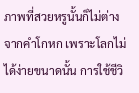ภาพที่สวยหรูนั้นก็ไม่ต่างจากคำโกหก เพราะโลกไม่ได้ง่ายขนาดนั้น การใช้ชีวิ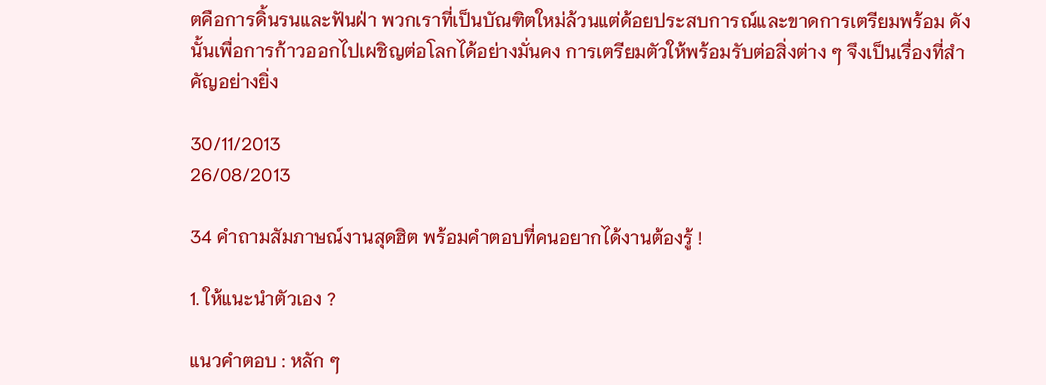ตคือการดิ้นรนและฟันฝ่า พวกเราที่เป็นบัณฑิตใหม่ล้วนแต่ด้อยประสบการณ์และขาดการเตรียมพร้อม ดังนั้นเพื่อการก้าวออกไปเผชิญต่อโลกได้อย่างมั่นคง การเตรียมตัวให้พร้อมรับต่อสิ่งต่าง ๆ จึงเป็นเรื่องที่สำคัญอย่างยิ่ง

30/11/2013
26/08/2013

34 คำถามสัมภาษณ์งานสุดฮิต พร้อมคำตอบที่คนอยากได้งานต้องรู้ !

1. ให้แนะนำตัวเอง ?

แนวคำตอบ : หลัก ๆ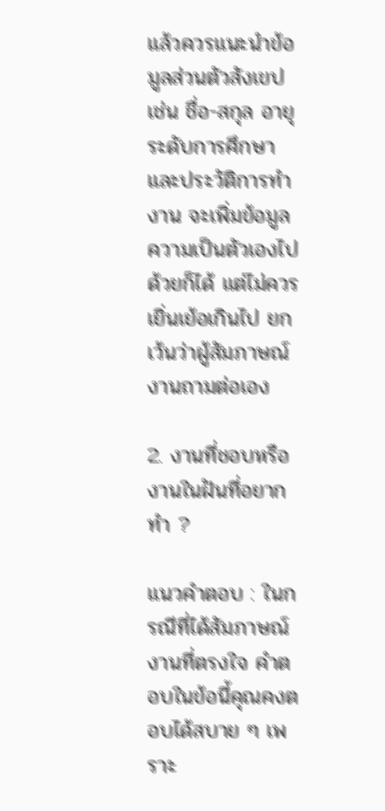แล้วควรแนะนำข้อมูลส่วนตัวสังเขป เช่น ชื่อ-สกุล อายุ ระดับการศึกษา และประวัติการทำงาน จะเพิ่มข้อมูลความเป็นตัวเองไปด้วยก็ได้ แต่ไม่ควรเยิ่นเย้อเกินไป ยกเว้นว่าผู้สัมภาษณ์งานถามต่อเอง

2. งานที่ชอบหรืองานในฝันที่อยากทำ ?

แนวคำตอบ : ในกรณีที่ได้สัมภาษณ์งานที่ตรงใจ คำตอบในข้อนี้คุณคงตอบได้สบาย ๆ เพราะ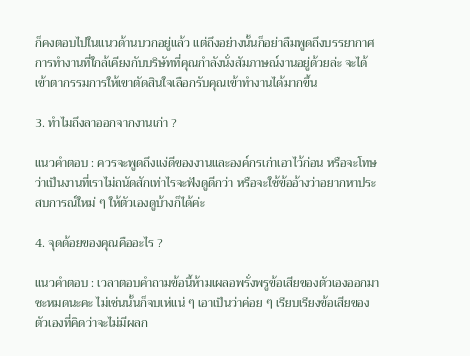ก็คงตอบไปในแนวด้านบวกอยู่แล้ว แต่ถึงอย่างนั้นก็อย่าลืมพูดถึงบรรยากาศการทำงานที่ใกล้เคียงกับบริษัทที่คุณกำลังนั่งสัมภาษณ์งานอยู่ด้วยล่ะ จะได้เข้าตากรรมการให้เขาตัดสินใจเลือกรับคุณเข้าทำงานได้มากขึ้น

3. ทำไมถึงลาออกจากงานเก่า ?

แนวคำตอบ : ควรจะพูดถึงแง่ดีของงานและองค์กรเก่าเอาไว้ก่อน หรือจะโทษว่าเป็นงานที่เราไม่ถนัดสักเท่าไรจะฟังดูดีกว่า หรือจะใช้ข้ออ้างว่าอยากหาประสบการณ์ใหม่ ๆ ให้ตัวเองดูบ้างก็ได้ค่ะ

4. จุดด้อยของคุณคืออะไร ?

แนวคำตอบ : เวลาตอบคำถามข้อนี้ห้ามเผลอพรั่งพรูข้อเสียของตัวเองออกมาซะหมดนะคะ ไม่เช่นนั้นก็จบเห่แน่ ๆ เอาเป็นว่าค่อย ๆ เรียบเรียงข้อเสียของตัวเองที่คิดว่าจะไม่มีผลก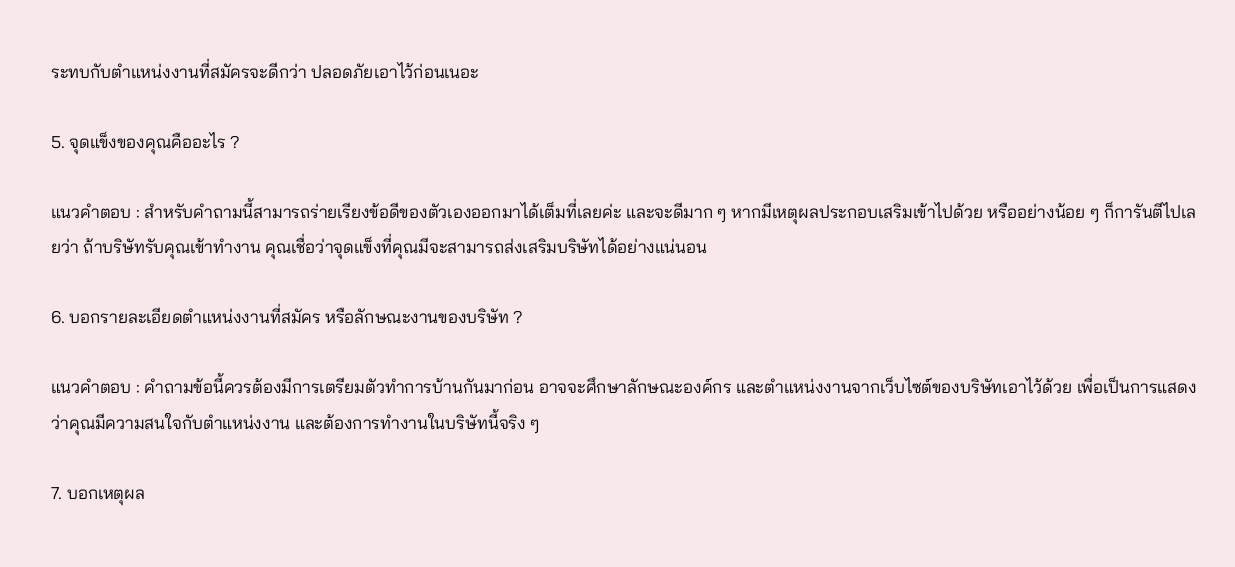ระทบกับตำแหน่งงานที่สมัครจะดีกว่า ปลอดภัยเอาไว้ก่อนเนอะ

5. จุดแข็งของคุณคืออะไร ?

แนวคำตอบ : สำหรับคำถามนี้สามารถร่ายเรียงข้อดีของตัวเองออกมาได้เต็มที่เลยค่ะ และจะดีมาก ๆ หากมีเหตุผลประกอบเสริมเข้าไปด้วย หรืออย่างน้อย ๆ ก็การันตีไปเลยว่า ถ้าบริษัทรับคุณเข้าทำงาน คุณเชื่อว่าจุดแข็งที่คุณมีจะสามารถส่งเสริมบริษัทได้อย่างแน่นอน

6. บอกรายละเอียดตำแหน่งงานที่สมัคร หรือลักษณะงานของบริษัท ?

แนวคำตอบ : คำถามข้อนี้ควรต้องมีการเตรียมตัวทำการบ้านกันมาก่อน อาจจะศึกษาลักษณะองค์กร และตำแหน่งงานจากเว็บไซต์ของบริษัทเอาไว้ด้วย เพื่อเป็นการแสดงว่าคุณมีความสนใจกับตำแหน่งงาน และต้องการทำงานในบริษัทนี้จริง ๆ

7. บอกเหตุผล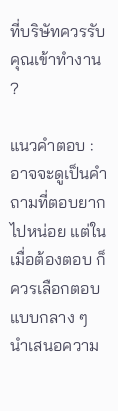ที่บริษัทควรรับคุณเข้าทำงาน ?

แนวคำตอบ : อาจจะดูเป็นคำถามที่ตอบยากไปหน่อย แต่ในเมื่อต้องตอบ ก็ควรเลือกตอบแบบกลาง ๆ นำเสนอความ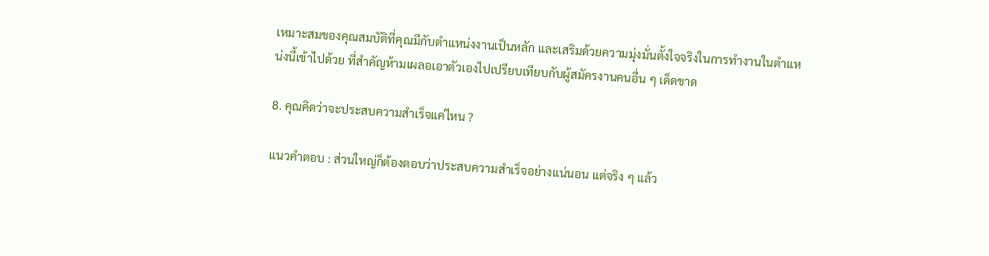เหมาะสมของคุณสมบัติที่คุณมีกับตำแหน่งงานเป็นหลัก และเสริมด้วยความมุ่งมั่นตั้งใจจริงในการทำงานในตำแหน่งนี้เข้าไปด้วย ที่สำคัญห้ามเผลอเอาตัวเองไปเปรียบเทียบกับผู้สมัครงานคนอื่น ๆ เด็ดขาด

8. คุณคิดว่าจะประสบความสำเร็จแค่ไหน ?

แนวคำตอบ : ส่วนใหญ่ก็ต้องตอบว่าประสบความสำเร็จอย่างแน่นอน แต่จริง ๆ แล้ว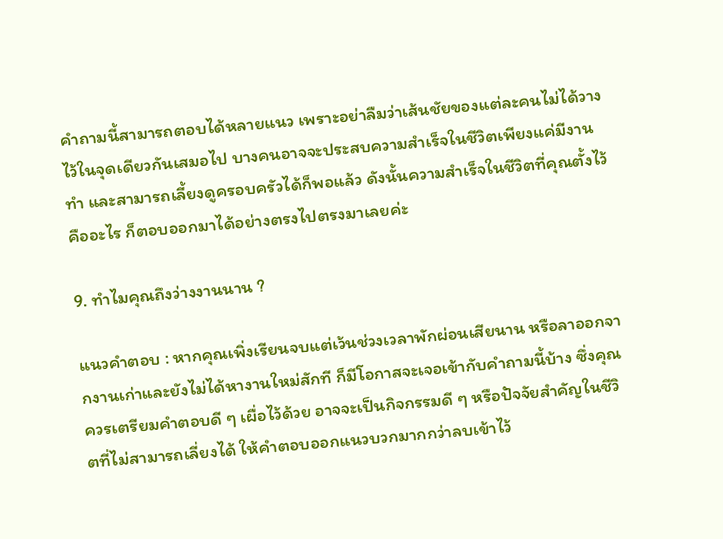คำถามนี้สามารถตอบได้หลายแนว เพราะอย่าลืมว่าเส้นชัยของแต่ละคนไม่ได้วางไว้ในจุดเดียวกันเสมอไป บางคนอาจจะประสบความสำเร็จในชีวิตเพียงแค่มีงานทำ และสามารถเลี้ยงดูครอบครัวได้ก็พอแล้ว ดังนั้นความสำเร็จในชีวิตที่คุณตั้งไว้คืออะไร ก็ตอบออกมาได้อย่างตรงไปตรงมาเลยค่ะ

9. ทำไมคุณถึงว่างงานนาน ?

แนวคำตอบ : หากคุณเพิ่งเรียนจบแต่เว้นช่วงเวลาพักผ่อนเสียนาน หรือลาออกจากงานเก่าและยังไม่ได้หางานใหม่สักที ก็มีโอกาสจะเจอเข้ากับคำถามนี้บ้าง ซึ่งคุณควรเตรียมคำตอบดี ๆ เผื่อไว้ด้วย อาจจะเป็นกิจกรรมดี ๆ หรือปัจจัยสำคัญในชีวิตที่ไม่สามารถเลี่ยงได้ ให้คำตอบออกแนวบวกมากกว่าลบเข้าไว้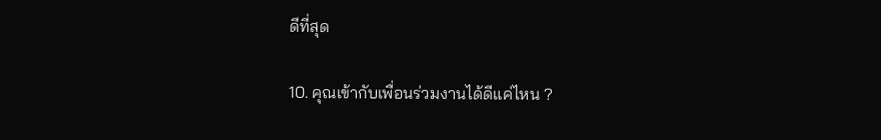ดีที่สุด

10. คุณเข้ากับเพื่อนร่วมงานได้ดีแค่ไหน ?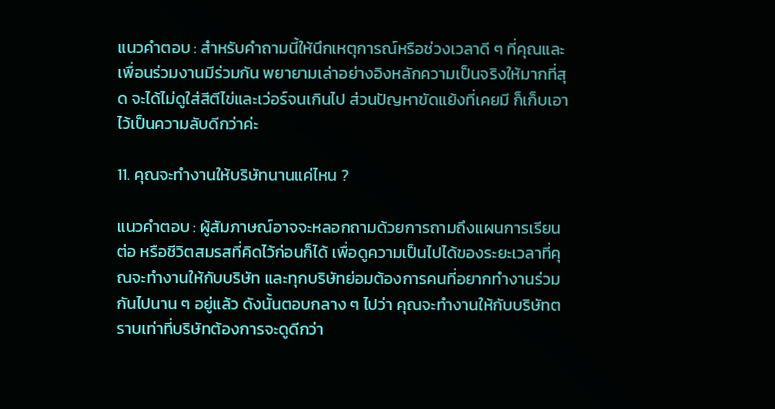แนวคำตอบ : สำหรับคำถามนี้ให้นึกเหตุการณ์หรือช่วงเวลาดี ๆ ที่คุณและเพื่อนร่วมงานมีร่วมกัน พยายามเล่าอย่างอิงหลักความเป็นจริงให้มากที่สุด จะได้ไม่ดูใส่สีตีไข่และเว่อร์จนเกินไป ส่วนปัญหาขัดแย้งที่เคยมี ก็เก็บเอาไว้เป็นความลับดีกว่าค่ะ

11. คุณจะทำงานให้บริษัทนานแค่ไหน ?

แนวคำตอบ : ผู้สัมภาษณ์อาจจะหลอกถามด้วยการถามถึงแผนการเรียนต่อ หรือชีวิตสมรสที่คิดไว้ก่อนก็ได้ เพื่อดูความเป็นไปได้ของระยะเวลาที่คุณจะทำงานให้กับบริษัท และทุกบริษัทย่อมต้องการคนที่อยากทำงานร่วมกันไปนาน ๆ อยู่แล้ว ดังนั้นตอบกลาง ๆ ไปว่า คุณจะทำงานให้กับบริษัทตราบเท่าที่บริษัทต้องการจะดูดีกว่า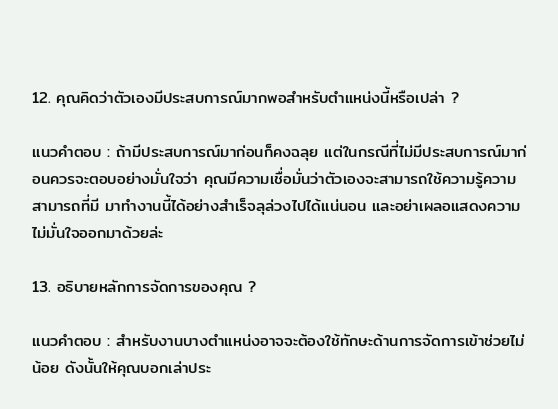12. คุณคิดว่าตัวเองมีประสบการณ์มากพอสำหรับตำแหน่งนี้หรือเปล่า ?

แนวคำตอบ : ถ้ามีประสบการณ์มาก่อนก็คงฉลุย แต่ในกรณีที่ไม่มีประสบการณ์มาก่อนควรจะตอบอย่างมั่นใจว่า คุณมีความเชื่อมั่นว่าตัวเองจะสามารถใช้ความรู้ความสามารถที่มี มาทำงานนี้ได้อย่างสำเร็จลุล่วงไปได้แน่นอน และอย่าเผลอแสดงความไม่มั่นใจออกมาด้วยล่ะ

13. อธิบายหลักการจัดการของคุณ ?

แนวคำตอบ : สำหรับงานบางตำแหน่งอาจจะต้องใช้ทักษะด้านการจัดการเข้าช่วยไม่น้อย ดังนั้นให้คุณบอกเล่าประ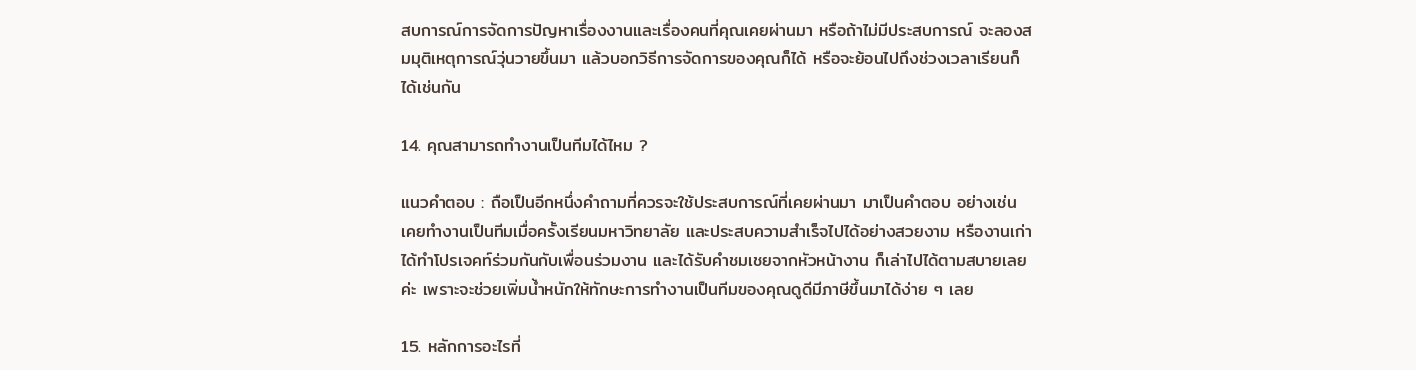สบการณ์การจัดการปัญหาเรื่องงานและเรื่องคนที่คุณเคยผ่านมา หรือถ้าไม่มีประสบการณ์ จะลองสมมุติเหตุการณ์วุ่นวายขึ้นมา แล้วบอกวิธีการจัดการของคุณก็ได้ หรือจะย้อนไปถึงช่วงเวลาเรียนก็ได้เช่นกัน

14. คุณสามารถทำงานเป็นทีมได้ไหม ?

แนวคำตอบ : ถือเป็นอีกหนึ่งคำถามที่ควรจะใช้ประสบการณ์ที่เคยผ่านมา มาเป็นคำตอบ อย่างเช่น เคยทำงานเป็นทีมเมื่อครั้งเรียนมหาวิทยาลัย และประสบความสำเร็จไปได้อย่างสวยงาม หรืองานเก่าได้ทำโปรเจคท์ร่วมกันกับเพื่อนร่วมงาน และได้รับคำชมเชยจากหัวหน้างาน ก็เล่าไปได้ตามสบายเลยค่ะ เพราะจะช่วยเพิ่มน้ำหนักให้ทักษะการทำงานเป็นทีมของคุณดูดีมีภาษีขึ้นมาได้ง่าย ๆ เลย

15. หลักการอะไรที่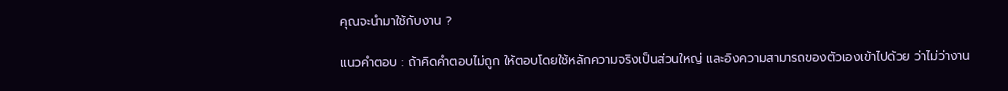คุณจะนำมาใช้กับงาน ?

แนวคำตอบ : ถ้าคิดคำตอบไม่ถูก ให้ตอบโดยใช้หลักความจริงเป็นส่วนใหญ่ และอิงความสามารถของตัวเองเข้าไปด้วย ว่าไม่ว่างาน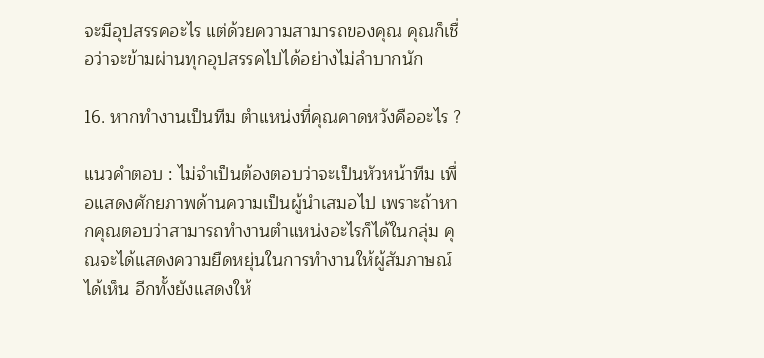จะมีอุปสรรคอะไร แต่ด้วยความสามารถของคุณ คุณก็เชื่อว่าจะข้ามผ่านทุกอุปสรรคไปได้อย่างไม่ลำบากนัก

16. หากทำงานเป็นทีม ตำแหน่งที่คุณคาดหวังคืออะไร ?

แนวคำตอบ : ไม่จำเป็นต้องตอบว่าจะเป็นหัวหน้าทีม เพื่อแสดงศักยภาพด้านความเป็นผู้นำเสมอไป เพราะถ้าหากคุณตอบว่าสามารถทำงานตำแหน่งอะไรก็ได้ในกลุ่ม คุณจะได้แสดงความยืดหยุ่นในการทำงานให้ผู้สัมภาษณ์ได้เห็น อีกทั้งยังแสดงให้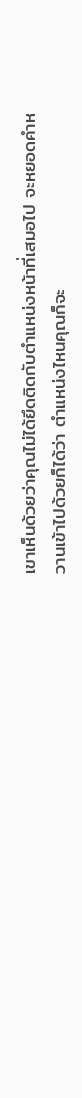เขาเห็นด้วยว่าคุณไม่ได้ยึดติดกับตำแหน่งหน้าที่เสมอไป จะหยอดคำหวานเข้าไปด้วยก็ได้ว่า ตำแหน่งไหนคุณก็จะ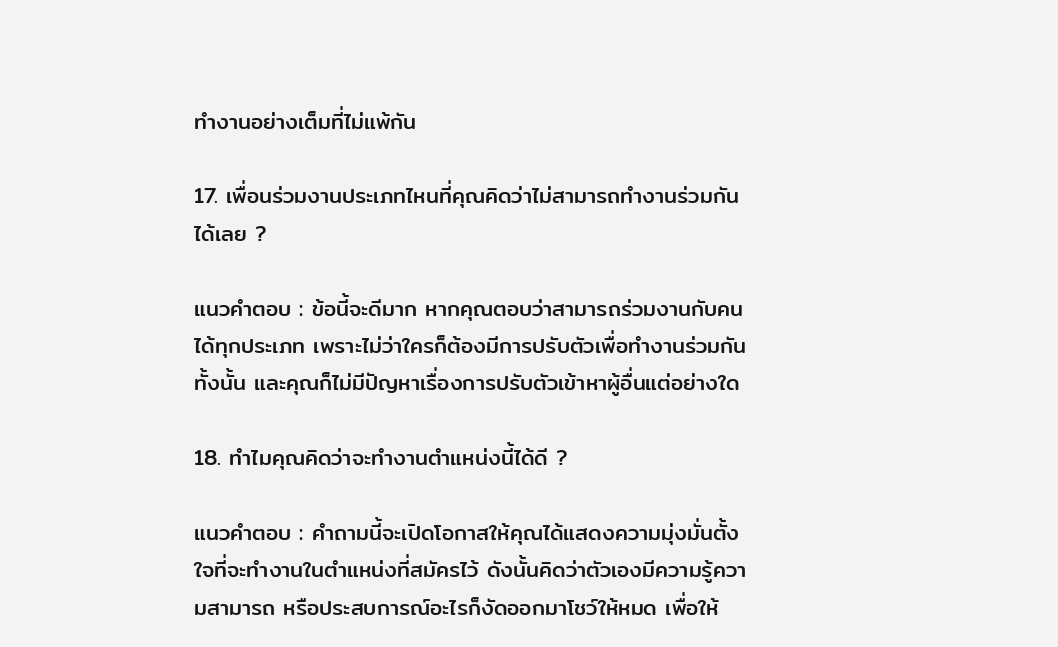ทำงานอย่างเต็มที่ไม่แพ้กัน

17. เพื่อนร่วมงานประเภทไหนที่คุณคิดว่าไม่สามารถทำงานร่วมกันได้เลย ?

แนวคำตอบ : ข้อนี้จะดีมาก หากคุณตอบว่าสามารถร่วมงานกับคนได้ทุกประเภท เพราะไม่ว่าใครก็ต้องมีการปรับตัวเพื่อทำงานร่วมกันทั้งนั้น และคุณก็ไม่มีปัญหาเรื่องการปรับตัวเข้าหาผู้อื่นแต่อย่างใด

18. ทำไมคุณคิดว่าจะทำงานตำแหน่งนี้ได้ดี ?

แนวคำตอบ : คำถามนี้จะเปิดโอกาสให้คุณได้แสดงความมุ่งมั่นตั้งใจที่จะทำงานในตำแหน่งที่สมัครไว้ ดังนั้นคิดว่าตัวเองมีความรู้ความสามารถ หรือประสบการณ์อะไรก็งัดออกมาโชว์ให้หมด เพื่อให้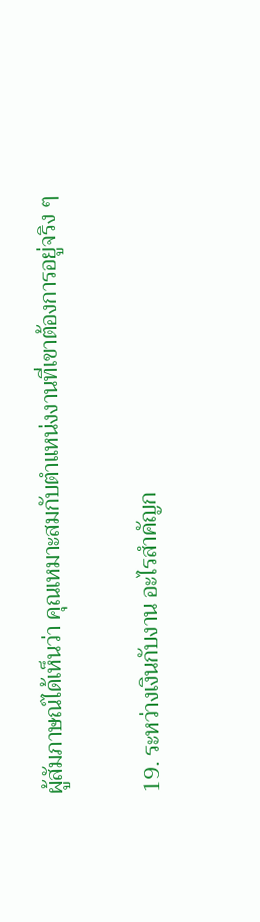ผู้สัมภาษณ์ได้เห็นว่า คุณเหมาะสมกับตำแหน่งงานที่เขาต้องการอยู่จริง ๆ

19. ระหว่างเงินกับงาน อะไรสำคัญก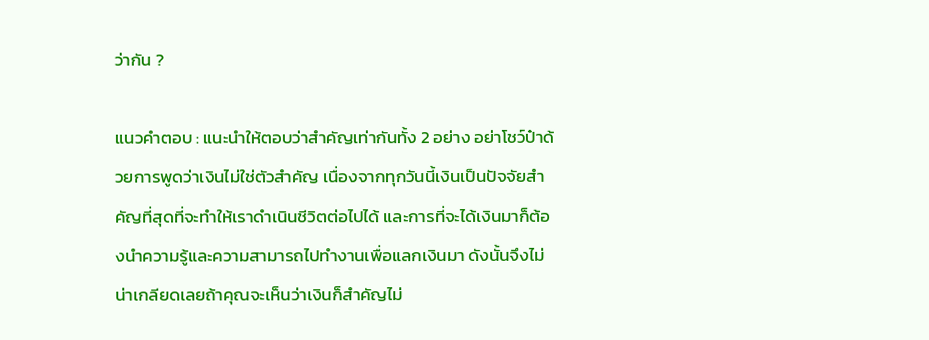ว่ากัน ?

แนวคำตอบ : แนะนำให้ตอบว่าสำคัญเท่ากันทั้ง 2 อย่าง อย่าโชว์ป๋าด้วยการพูดว่าเงินไม่ใช่ตัวสำคัญ เนื่องจากทุกวันนี้เงินเป็นปัจจัยสำคัญที่สุดที่จะทำให้เราดำเนินชีวิตต่อไปได้ และการที่จะได้เงินมาก็ต้องนำความรู้และความสามารถไปทำงานเพื่อแลกเงินมา ดังนั้นจึงไม่น่าเกลียดเลยถ้าคุณจะเห็นว่าเงินก็สำคัญไม่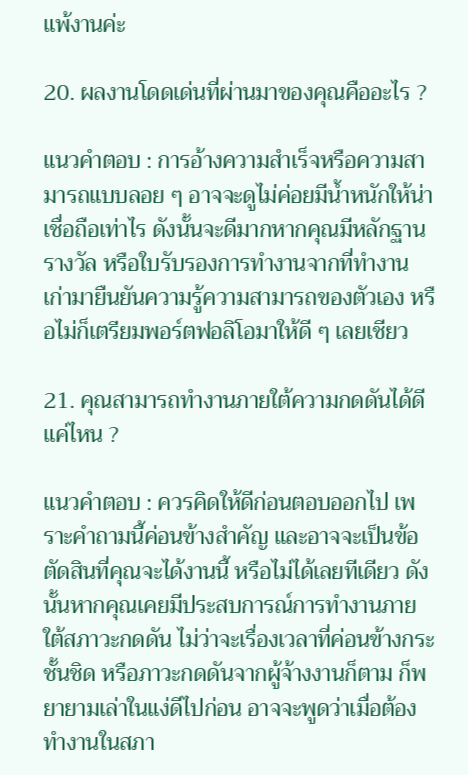แพ้งานค่ะ

20. ผลงานโดดเด่นที่ผ่านมาของคุณคืออะไร ?

แนวคำตอบ : การอ้างความสำเร็จหรือความสามารถแบบลอย ๆ อาจจะดูไม่ค่อยมีน้ำหนักให้น่าเชื่อถือเท่าไร ดังนั้นจะดีมากหากคุณมีหลักฐาน รางวัล หรือใบรับรองการทำงานจากที่ทำงานเก่ามายืนยันความรู้ความสามารถของตัวเอง หรือไม่ก็เตรียมพอร์ตฟอลิโอมาให้ดี ๆ เลยเชียว

21. คุณสามารถทำงานภายใต้ความกดดันได้ดีแค่ไหน ?

แนวคำตอบ : ควรคิดให้ดีก่อนตอบออกไป เพราะคำถามนี้ค่อนข้างสำคัญ และอาจจะเป็นข้อตัดสินที่คุณจะได้งานนี้ หรือไม่ได้เลยทีเดียว ดังนั้นหากคุณเคยมีประสบการณ์การทำงานภายใต้สภาวะกดดัน ไม่ว่าจะเรื่องเวลาที่ค่อนข้างกระชั้นชิด หรือภาวะกดดันจากผู้จ้างงานก็ตาม ก็พยายามเล่าในแง่ดีไปก่อน อาจจะพูดว่าเมื่อต้องทำงานในสภา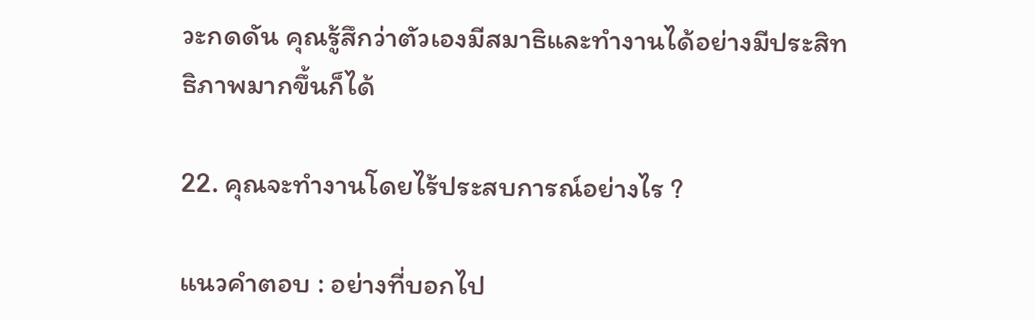วะกดดัน คุณรู้สึกว่าตัวเองมีสมาธิและทำงานได้อย่างมีประสิทธิภาพมากขึ้นก็ได้

22. คุณจะทำงานโดยไร้ประสบการณ์อย่างไร ?

แนวคำตอบ : อย่างที่บอกไป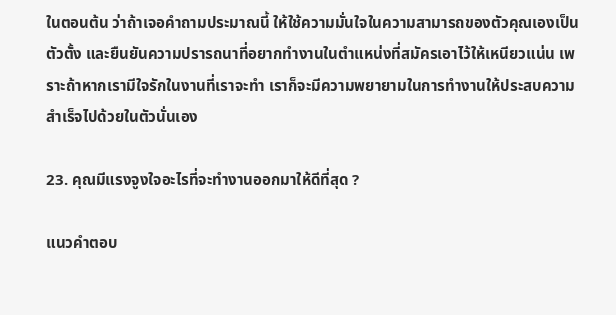ในตอนต้น ว่าถ้าเจอคำถามประมาณนี้ ให้ใช้ความมั่นใจในความสามารถของตัวคุณเองเป็นตัวตั้ง และยืนยันความปรารถนาที่อยากทำงานในตำแหน่งที่สมัครเอาไว้ให้เหนียวแน่น เพราะถ้าหากเรามีใจรักในงานที่เราจะทำ เราก็จะมีความพยายามในการทำงานให้ประสบความสำเร็จไปด้วยในตัวนั่นเอง

23. คุณมีแรงจูงใจอะไรที่จะทำงานออกมาให้ดีที่สุด ?

แนวคำตอบ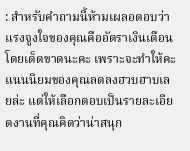: สำหรับคำถามนี้ห้ามเผลอตอบว่าแรงจูงใจของคุณคืออัตราเงินเดือนโดยเด็ดขาดนะคะ เพราะจะทำให้คะแนนนิยมของคุณลดลงฮวบฮาบเลยล่ะ แต่ให้เลือกตอบเป็นรายละเอียดงานที่คุณคิดว่าน่าสนุก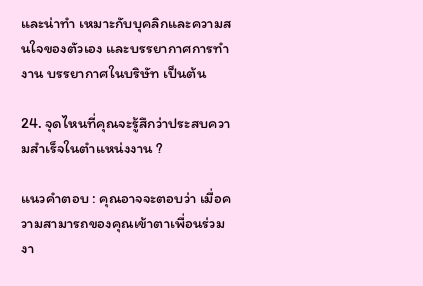และน่าทำ เหมาะกับบุคลิกและความสนใจของตัวเอง และบรรยากาศการทำงาน บรรยากาศในบริษัท เป็นต้น

24. จุดไหนที่คุณจะรู้สึกว่าประสบความสำเร็จในตำแหน่งงาน ?

แนวคำตอบ : คุณอาจจะตอบว่า เมื่อความสามารถของคุณเข้าตาเพื่อนร่วมงา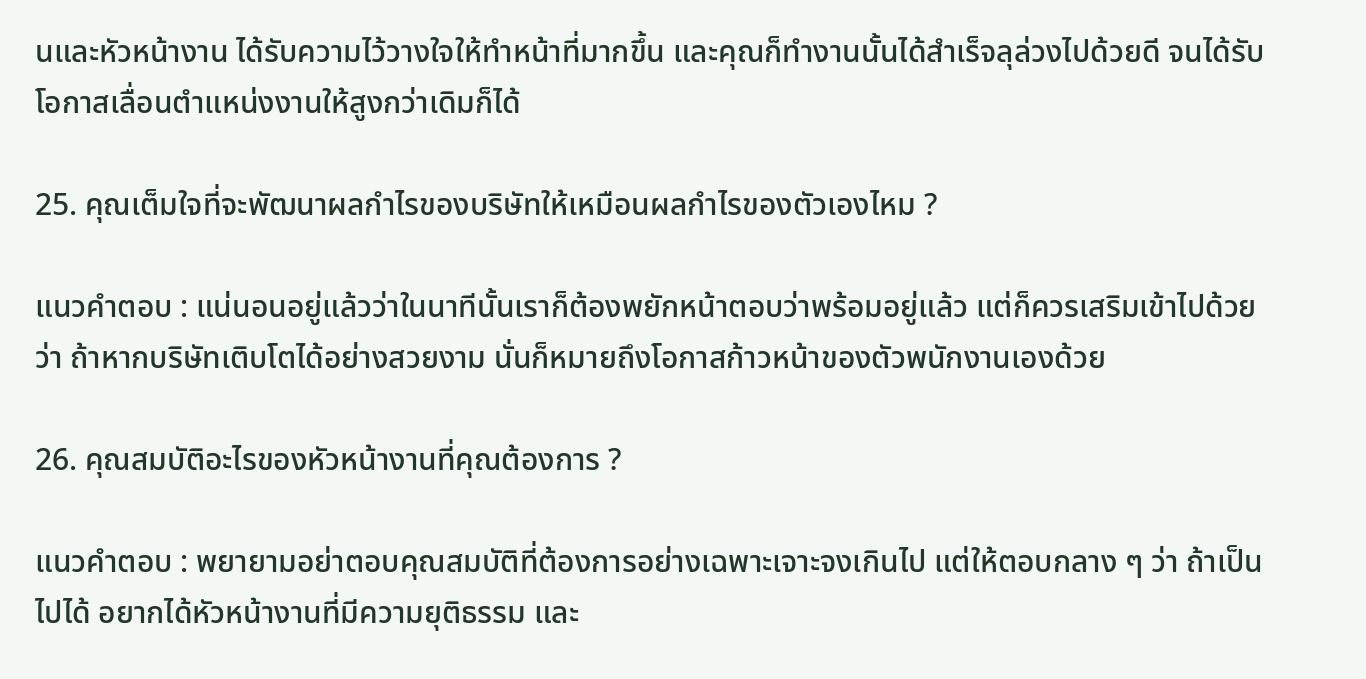นและหัวหน้างาน ได้รับความไว้วางใจให้ทำหน้าที่มากขึ้น และคุณก็ทำงานนั้นได้สำเร็จลุล่วงไปด้วยดี จนได้รับโอกาสเลื่อนตำแหน่งงานให้สูงกว่าเดิมก็ได้

25. คุณเต็มใจที่จะพัฒนาผลกำไรของบริษัทให้เหมือนผลกำไรของตัวเองไหม ?

แนวคำตอบ : แน่นอนอยู่แล้วว่าในนาทีนั้นเราก็ต้องพยักหน้าตอบว่าพร้อมอยู่แล้ว แต่ก็ควรเสริมเข้าไปด้วยว่า ถ้าหากบริษัทเติบโตได้อย่างสวยงาม นั่นก็หมายถึงโอกาสก้าวหน้าของตัวพนักงานเองด้วย

26. คุณสมบัติอะไรของหัวหน้างานที่คุณต้องการ ?

แนวคำตอบ : พยายามอย่าตอบคุณสมบัติที่ต้องการอย่างเฉพาะเจาะจงเกินไป แต่ให้ตอบกลาง ๆ ว่า ถ้าเป็นไปได้ อยากได้หัวหน้างานที่มีความยุติธรรม และ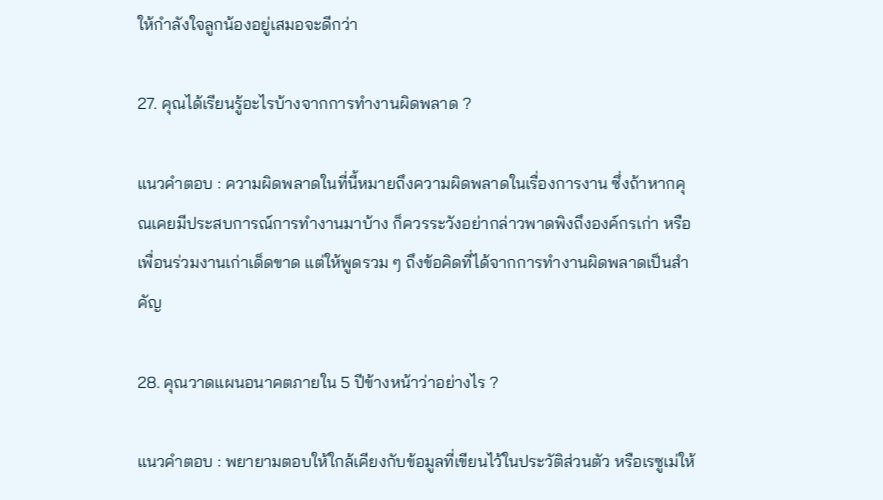ให้กำลังใจลูกน้องอยู่เสมอจะดีกว่า

27. คุณได้เรียนรู้อะไรบ้างจากการทำงานผิดพลาด ?

แนวคำตอบ : ความผิดพลาดในที่นี้หมายถึงความผิดพลาดในเรื่องการงาน ซึ่งถ้าหากคุณเคยมีประสบการณ์การทำงานมาบ้าง ก็ควรระวังอย่ากล่าวพาดพิงถึงองค์กรเก่า หรือเพื่อนร่วมงานเก่าเด็ดขาด แต่ให้พูดรวม ๆ ถึงข้อคิดที่ได้จากการทำงานผิดพลาดเป็นสำคัญ

28. คุณวาดแผนอนาคตภายใน 5 ปีข้างหน้าว่าอย่างไร ?

แนวคำตอบ : พยายามตอบให้ใกล้เคียงกับข้อมูลที่เขียนไว้ในประวัติส่วนตัว หรือเรซูเม่ให้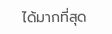ได้มากที่สุด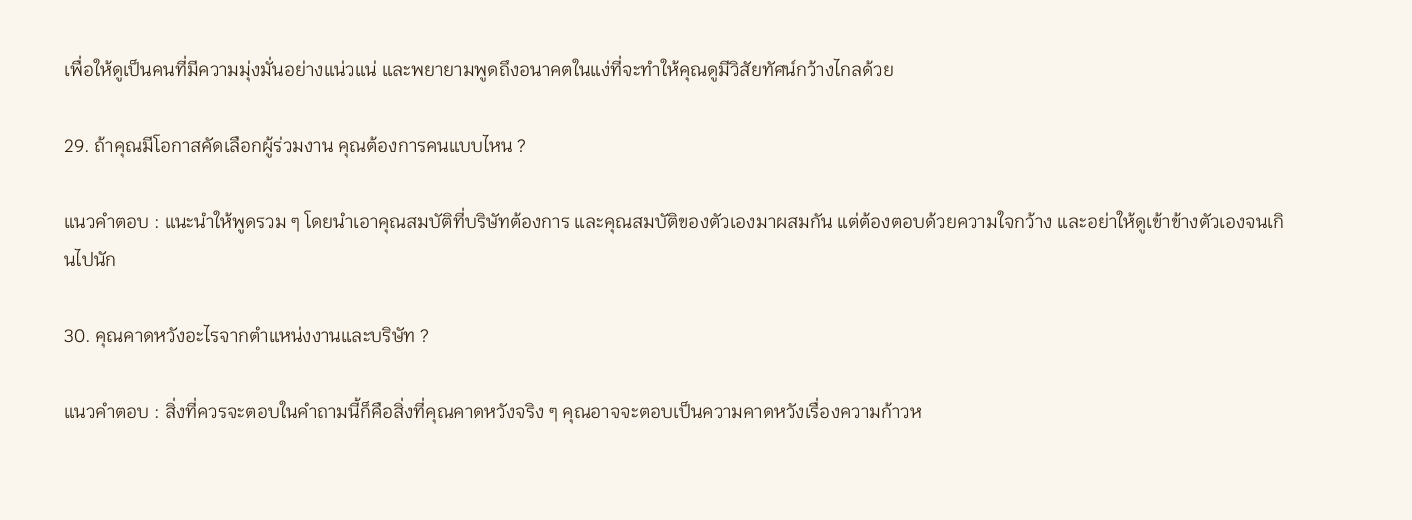เพื่อให้ดูเป็นคนที่มีความมุ่งมั่นอย่างแน่วแน่ และพยายามพูดถึงอนาคตในแง่ที่จะทำให้คุณดูมีวิสัยทัศน์กว้างไกลด้วย

29. ถ้าคุณมีโอกาสคัดเลือกผู้ร่วมงาน คุณต้องการคนแบบไหน ?

แนวคำตอบ : แนะนำให้พูดรวม ๆ โดยนำเอาคุณสมบัติที่บริษัทต้องการ และคุณสมบัติของตัวเองมาผสมกัน แต่ต้องตอบด้วยความใจกว้าง และอย่าให้ดูเข้าข้างตัวเองจนเกินไปนัก

30. คุณคาดหวังอะไรจากตำแหน่งงานและบริษัท ?

แนวคำตอบ : สิ่งที่ควรจะตอบในคำถามนี้ก็คือสิ่งที่คุณคาดหวังจริง ๆ คุณอาจจะตอบเป็นความคาดหวังเรื่องความก้าวห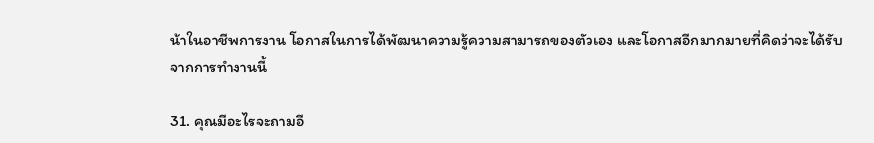น้าในอาชีพการงาน โอกาสในการได้พัฒนาความรู้ความสามารถของตัวเอง และโอกาสอีกมากมายที่คิดว่าจะได้รับจากการทำงานนี้

31. คุณมีอะไรจะถามอี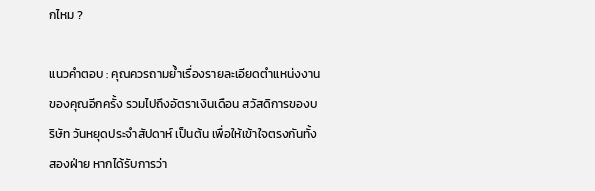กไหม ?

แนวคำตอบ : คุณควรถามย้ำเรื่องรายละเอียดตำแหน่งงานของคุณอีกครั้ง รวมไปถึงอัตราเงินเดือน สวัสดิการของบริษัท วันหยุดประจำสัปดาห์ เป็นต้น เพื่อให้เข้าใจตรงกันทั้งสองฝ่าย หากได้รับการว่า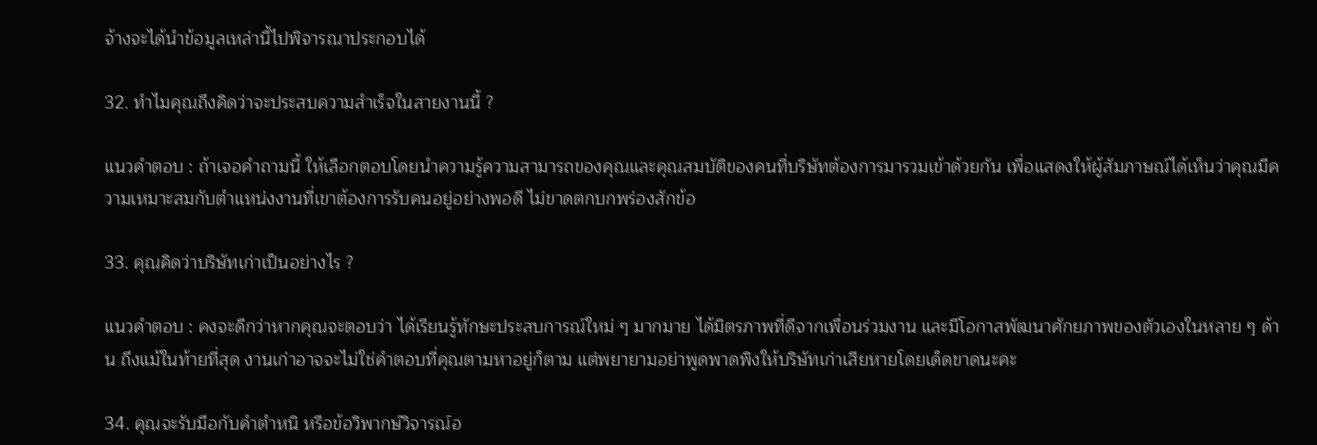จ้างจะได้นำข้อมูลเหล่านี้ไปพิจารณาประกอบได้

32. ทำไมคุณถึงคิดว่าจะประสบความสำเร็จในสายงานนี้ ?

แนวคำตอบ : ถ้าเจอคำถามนี้ ให้เลือกตอบโดยนำความรู้ความสามารถของคุณและคุณสมบัติของคนที่บริษัทต้องการมารวมเข้าด้วยกัน เพื่อแสดงให้ผู้สัมภาษณ์ได้เห็นว่าคุณมีความเหมาะสมกับตำแหน่งงานที่เขาต้องการรับคนอยู่อย่างพอดี ไม่ขาดตกบกพร่องสักข้อ

33. คุณคิดว่าบริษัทเก่าเป็นอย่างไร ?

แนวคำตอบ : คงจะดีกว่าหากคุณจะตอบว่า ได้เรียนรู้ทักษะประสบการณ์ใหม่ ๆ มากมาย ได้มิตรภาพที่ดีจากเพื่อนร่วมงาน และมีโอกาสพัฒนาศักยภาพของตัวเองในหลาย ๆ ด้าน ถึงแม้ในท้ายที่สุด งานเก่าอาจจะไม่ใช่คำตอบที่คุณตามหาอยู่ก็ตาม แต่พยายามอย่าพูดพาดพิงให้บริษัทเก่าเสียหายโดยเด็ดขาดนะคะ

34. คุณจะรับมือกับคำตำหนิ หรือข้อวิพากษ์วิจารณ์อ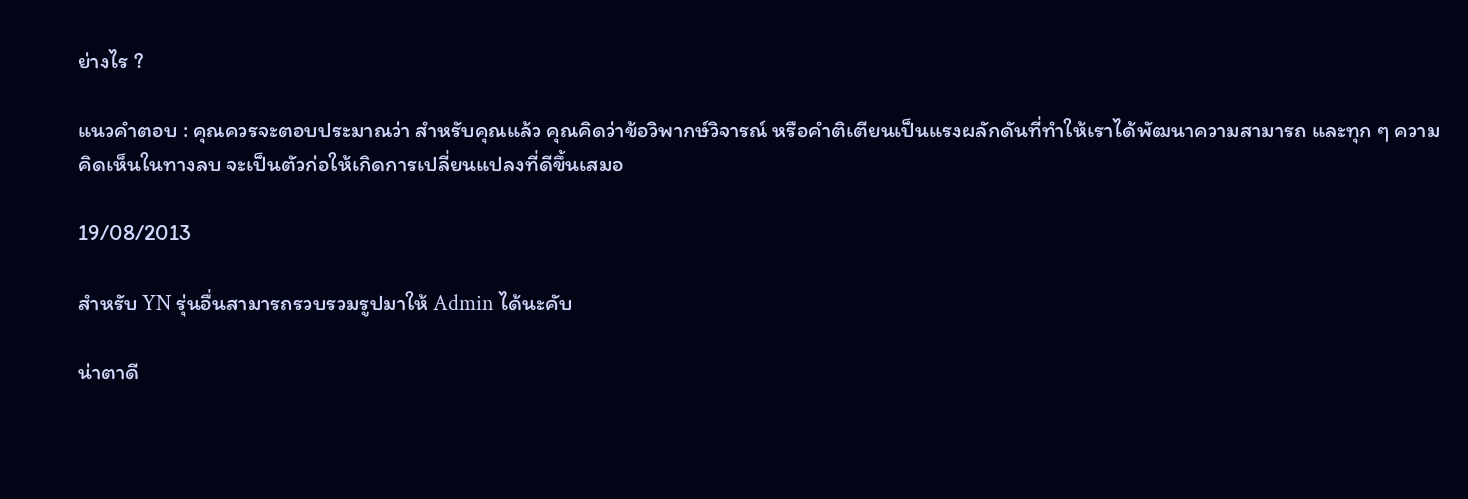ย่างไร ?

แนวคำตอบ : คุณควรจะตอบประมาณว่า สำหรับคุณแล้ว คุณคิดว่าข้อวิพากษ์วิจารณ์ หรือคำติเตียนเป็นแรงผลักดันที่ทำให้เราได้พัฒนาความสามารถ และทุก ๆ ความคิดเห็นในทางลบ จะเป็นตัวก่อให้เกิดการเปลี่ยนแปลงที่ดีขึ้นเสมอ

19/08/2013

สำหรับ YN รุ่นอื่นสามารถรวบรวมรูปมาให้ Admin ได้นะคับ

น่าตาดี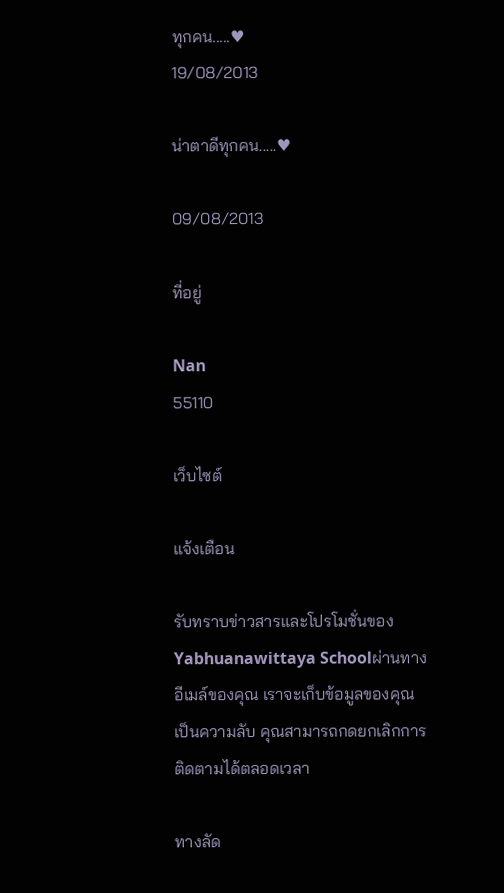ทุกคน.....♥
19/08/2013

น่าตาดีทุกคน.....♥

09/08/2013

ที่อยู่

Nan
55110

เว็บไซต์

แจ้งเตือน

รับทราบข่าวสารและโปรโมชั่นของ Yabhuanawittaya Schoolผ่านทางอีเมล์ของคุณ เราจะเก็บข้อมูลของคุณเป็นความลับ คุณสามารถกดยกเลิกการติดตามได้ตลอดเวลา

ทางลัด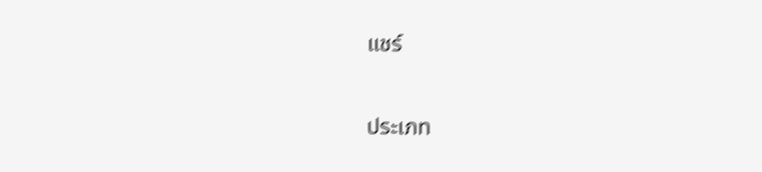แชร์

ประเภท